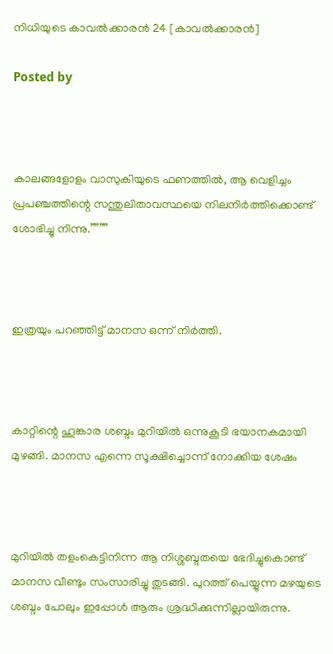നിധിയുടെ കാവൽക്കാരൻ 24 [കാവൽക്കാരൻ]

Posted by



കാലങ്ങളോളം വാസുകിയുടെ ഫണത്തിൽ, ആ വെളിച്ചം പ്രപഞ്ചത്തിന്റെ സന്തുലിതാവസ്ഥയെ നിലനിർത്തിക്കൊണ്ട് ശോഭിച്ചു നിന്നു.””””



ഇത്രയും പറഞ്ഞിട്ട് മാനസ ഒന്ന് നിർത്തി.



കാറ്റിന്റെ ഹൂങ്കാര ശബ്ദം മുറിയിൽ ഒന്നുകൂടി ഭയാനകമായി മുഴങ്ങി. മാനസ എന്നെ സൂക്ഷിച്ചൊന്ന് നോക്കിയ ശേഷം



മുറിയിൽ തളംകെട്ടിനിന്ന ആ നിശ്ശബ്ദതയെ ഭേദിച്ചുകൊണ്ട് മാനസ വീണ്ടും സംസാരിച്ചു തുടങ്ങി. പുറത്ത് പെയ്യുന്ന മഴയുടെ ശബ്ദം പോലും ഇപ്പോൾ ആരും ശ്രദ്ധിക്കുന്നില്ലായിരുന്നു.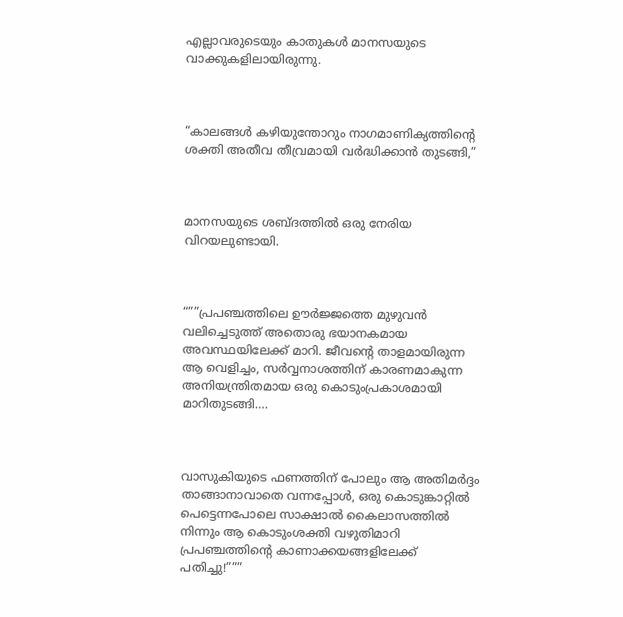എല്ലാവരുടെയും കാതുകൾ മാനസയുടെ വാക്കുകളിലായിരുന്നു.



“കാലങ്ങൾ കഴിയുന്തോറും നാഗമാണിക്യത്തിന്റെ ശക്തി അതീവ തീവ്രമായി വർദ്ധിക്കാൻ തുടങ്ങി,”



മാനസയുടെ ശബ്ദത്തിൽ ഒരു നേരിയ വിറയലുണ്ടായി.



“””പ്രപഞ്ചത്തിലെ ഊർജ്ജത്തെ മുഴുവൻ വലിച്ചെടുത്ത് അതൊരു ഭയാനകമായ അവസ്ഥയിലേക്ക് മാറി. ജീവന്റെ താളമായിരുന്ന ആ വെളിച്ചം, സർവ്വനാശത്തിന് കാരണമാകുന്ന അനിയന്ത്രിതമായ ഒരു കൊടുംപ്രകാശമായി മാറിതുടങ്ങി….



വാസുകിയുടെ ഫണത്തിന് പോലും ആ അതിമർദ്ദം താങ്ങാനാവാതെ വന്നപ്പോൾ, ഒരു കൊടുങ്കാറ്റിൽ പെട്ടെന്നപോലെ സാക്ഷാൽ കൈലാസത്തിൽ നിന്നും ആ കൊടുംശക്തി വഴുതിമാറി പ്രപഞ്ചത്തിന്റെ കാണാക്കയങ്ങളിലേക്ക് പതിച്ചു!”””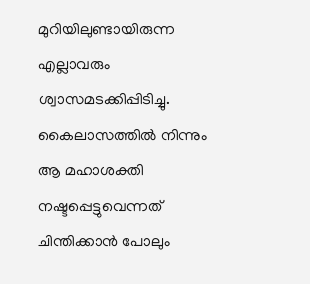മുറിയിലുണ്ടായിരുന്ന എല്ലാവരും ശ്വാസമടക്കിപ്പിടിച്ചു. കൈലാസത്തിൽ നിന്നും ആ മഹാശക്തി നഷ്ടപ്പെട്ടുവെന്നത് ചിന്തിക്കാൻ പോലും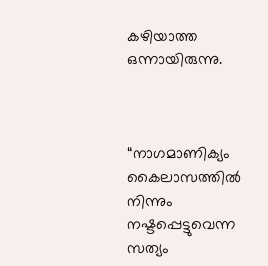കഴിയാത്ത ഒന്നായിരുന്നു.



“നാഗമാണിക്യം കൈലാസത്തിൽ നിന്നും നഷ്ടപ്പെട്ടുവെന്ന സത്യം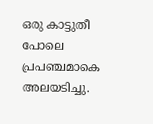ഒരു കാട്ടുതീ പോലെ പ്രപഞ്ചമാകെ അലയടിച്ചു.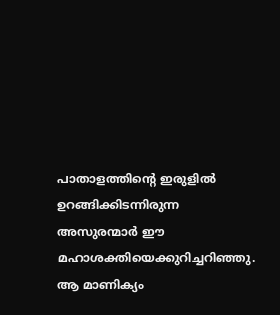പാതാളത്തിന്റെ ഇരുളിൽ ഉറങ്ങിക്കിടന്നിരുന്ന അസുരന്മാർ ഈ മഹാശക്തിയെക്കുറിച്ചറിഞ്ഞു. ആ മാണിക്യം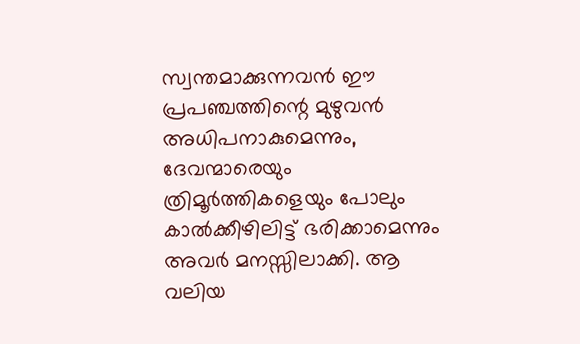സ്വന്തമാക്കുന്നവൻ ഈ പ്രപഞ്ചത്തിന്റെ മുഴുവൻ അധിപനാകുമെന്നും, ദേവന്മാരെയും ത്രിമൂർത്തികളെയും പോലും കാൽക്കീഴിലിട്ട് ഭരിക്കാമെന്നും അവർ മനസ്സിലാക്കി. ആ വലിയ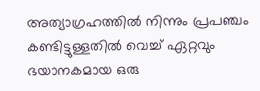അത്യാഗ്രഹത്തിൽ നിന്നും പ്രപഞ്ചം കണ്ടിട്ടുള്ളതിൽ വെച്ച് ഏറ്റവും ഭയാനകമായ ഒരു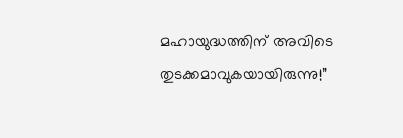മഹായുദ്ധത്തിന് അവിടെ തുടക്കമാവുകയായിരുന്നു!”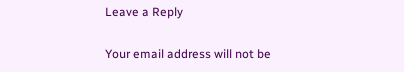Leave a Reply

Your email address will not be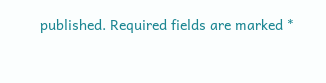published. Required fields are marked *